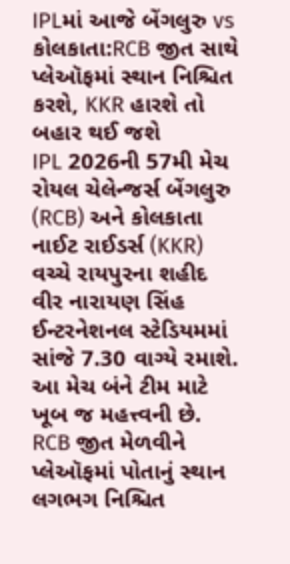IPLમાં આજે બેંગલુરુ vs કોલકાતા:RCB જીત સાથે પ્લેઑફમાં સ્થાન નિશ્ચિત કરશે, KKR હારશે તો બહાર થઈ જશે
IPL 2026ની 57મી મેચ રોયલ ચેલેન્જર્સ બેંગલુરુ (RCB) અને કોલકાતા નાઈટ રાઈડર્સ (KKR) વચ્ચે રાયપુરના શહીદ વીર નારાયણ સિંહ ઈન્ટરનેશનલ સ્ટેડિયમમાં સાંજે 7.30 વાગ્યે રમાશે. આ મેચ બંને ટીમ માટે ખૂબ જ મહત્ત્વની છે. RCB જીત મેળવીને પ્લેઑફમાં પોતાનું સ્થાન લગભગ નિશ્ચિત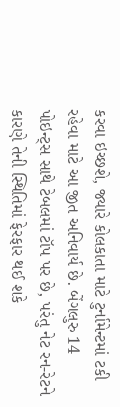કરવા ઇચ્છશે, જ્યારે કોલકાતા માટે ટુર્નામેન્ટમાં ટકી રહેવા માટે આ જીત અનિવાર્ય છે. બેંગલુરુ 14 પોઇન્ટ્સ સાથે ટેબલમાં ટૉપ પર છે, પરંતુ નેટ રન-રેટને કારણે તેની સ્થિતિમાં ફેરફાર થઈ શકે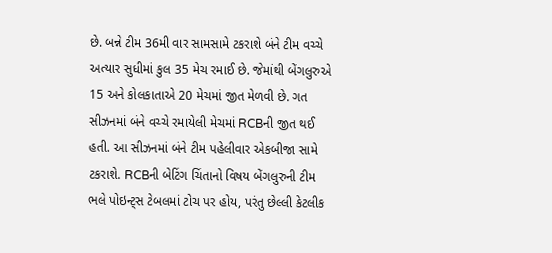છે. બન્ને ટીમ 36મી વાર સામસામે ટકરાશે બંને ટીમ વચ્ચે અત્યાર સુધીમાં કુલ 35 મેચ રમાઈ છે. જેમાંથી બેંગલુરુએ 15 અને કોલકાતાએ 20 મેચમાં જીત મેળવી છે. ગત સીઝનમાં બંને વચ્ચે રમાયેલી મેચમાં RCBની જીત થઈ હતી. આ સીઝનમાં બંને ટીમ પહેલીવાર એકબીજા સામે ટકરાશે. RCBની બેટિંગ ચિંતાનો વિષય બેંગલુરુની ટીમ ભલે પોઇન્ટ્સ ટેબલમાં ટોચ પર હોય, પરંતુ છેલ્લી કેટલીક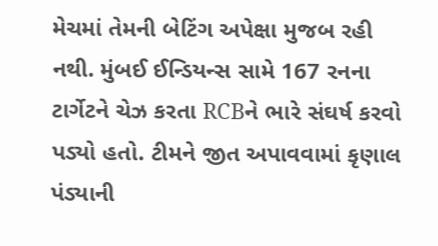મેચમાં તેમની બેટિંગ અપેક્ષા મુજબ રહી નથી. મુંબઈ ઈન્ડિયન્સ સામે 167 રનના ટાર્ગેટને ચેઝ કરતા RCBને ભારે સંઘર્ષ કરવો પડ્યો હતો. ટીમને જીત અપાવવામાં કૃણાલ પંડ્યાની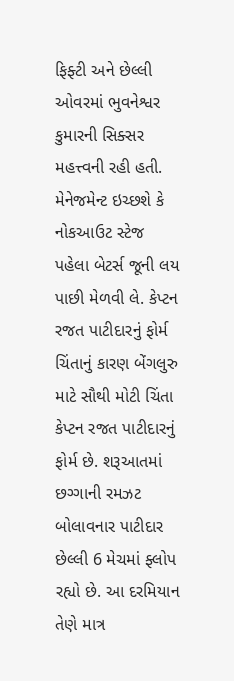ફિફ્ટી અને છેલ્લી ઓવરમાં ભુવનેશ્વર કુમારની સિક્સર મહત્ત્વની રહી હતી. મેનેજમેન્ટ ઇચ્છશે કે નોકઆઉટ સ્ટેજ પહેલા બેટર્સ જૂની લય પાછી મેળવી લે. કેપ્ટન રજત પાટીદારનું ફોર્મ ચિંતાનું કારણ બેંગલુરુ માટે સૌથી મોટી ચિંતા કેપ્ટન રજત પાટીદારનું ફોર્મ છે. શરૂઆતમાં છગ્ગાની રમઝટ બોલાવનાર પાટીદાર છેલ્લી 6 મેચમાં ફ્લોપ રહ્યો છે. આ દરમિયાન તેણે માત્ર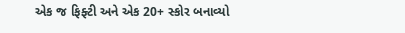એક જ ફિફ્ટી અને એક 20+ સ્કોર બનાવ્યો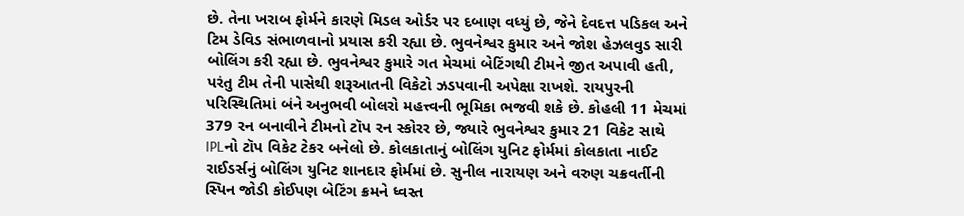છે. તેના ખરાબ ફોર્મને કારણે મિડલ ઓર્ડર પર દબાણ વધ્યું છે, જેને દેવદત્ત પડિકલ અને ટિમ ડેવિડ સંભાળવાનો પ્રયાસ કરી રહ્યા છે. ભુવનેશ્વર કુમાર અને જોશ હેઝલવુડ સારી બોલિંગ કરી રહ્યા છે. ભુવનેશ્વર કુમારે ગત મેચમાં બેટિંગથી ટીમને જીત અપાવી હતી, પરંતુ ટીમ તેની પાસેથી શરૂઆતની વિકેટો ઝડપવાની અપેક્ષા રાખશે. રાયપુરની પરિસ્થિતિમાં બંને અનુભવી બોલરો મહત્ત્વની ભૂમિકા ભજવી શકે છે. કોહલી 11 મેચમાં 379 રન બનાવીને ટીમનો ટૉપ રન સ્કોરર છે, જ્યારે ભુવનેશ્વર કુમાર 21 વિકેટ સાથે IPLનો ટૉપ વિકેટ ટેકર બનેલો છે. કોલકાતાનું બોલિંગ યુનિટ ફોર્મમાં કોલકાતા નાઈટ રાઈડર્સનું બોલિંગ યુનિટ શાનદાર ફોર્મમાં છે. સુનીલ નારાયણ અને વરુણ ચક્રવર્તીની સ્પિન જોડી કોઈપણ બેટિંગ ક્રમને ધ્વસ્ત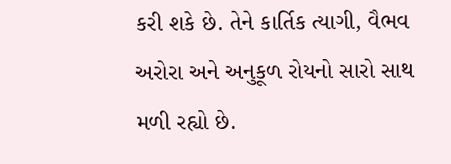કરી શકે છે. તેને કાર્તિક ત્યાગી, વૈભવ અરોરા અને અનુકૂળ રોયનો સારો સાથ મળી રહ્યો છે.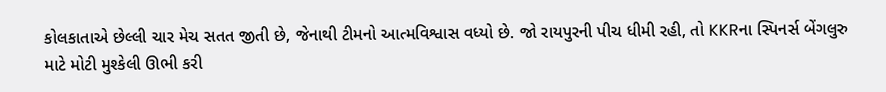કોલકાતાએ છેલ્લી ચાર મેચ સતત જીતી છે, જેનાથી ટીમનો આત્મવિશ્વાસ વધ્યો છે. જો રાયપુરની પીચ ધીમી રહી, તો KKRના સ્પિનર્સ બેંગલુરુ માટે મોટી મુશ્કેલી ઊભી કરી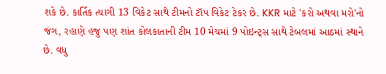શકે છે. કાર્તિક ત્યાગી 13 વિકેટ સાથે ટીમનો ટૉપ વિકેટ ટેકર છે. KKR માટે 'કરો અથવા મરો'નો જંગ, રહાણે હજુ પણ શાંત કોલકાતાની ટીમ 10 મેચમાં 9 પોઇન્ટ્સ સાથે ટેબલમાં આઠમાં સ્થાને છે. વધુ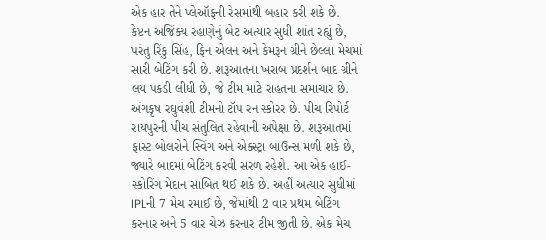એક હાર તેને પ્લેઑફની રેસમાંથી બહાર કરી શકે છે. કેપ્ટન અજિંક્ય રહાણેનું બેટ અત્યાર સુધી શાંત રહ્યું છે, પરંતુ રિંકુ સિંહ, ફિન એલન અને કેમરૂન ગ્રીને છેલ્લા મેચમાં સારી બેટિંગ કરી છે. શરૂઆતના ખરાબ પ્રદર્શન બાદ ગ્રીને લય પકડી લીધી છે, જે ટીમ માટે રાહતના સમાચાર છે. અંગકૃષ રઘુવંશી ટીમનો ટૉપ રન સ્કોરર છે. પીચ રિપોર્ટ રાયપુરની પીચ સંતુલિત રહેવાની અપેક્ષા છે. શરૂઆતમાં ફાસ્ટ બોલરોને સ્વિંગ અને એક્સ્ટ્રા બાઉન્સ મળી શકે છે, જ્યારે બાદમાં બેટિંગ કરવી સરળ રહેશે. આ એક હાઈ-સ્કોરિંગ મેદાન સાબિત થઈ શકે છે. અહીં અત્યાર સુધીમાં IPLની 7 મેચ રમાઈ છે, જેમાંથી 2 વાર પ્રથમ બેટિંગ કરનાર અને 5 વાર ચેઝ કરનાર ટીમ જીતી છે. એક મેચ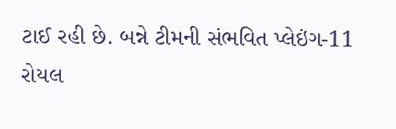ટાઈ રહી છે. બન્ને ટીમની સંભવિત પ્લેઇંગ-11 રોયલ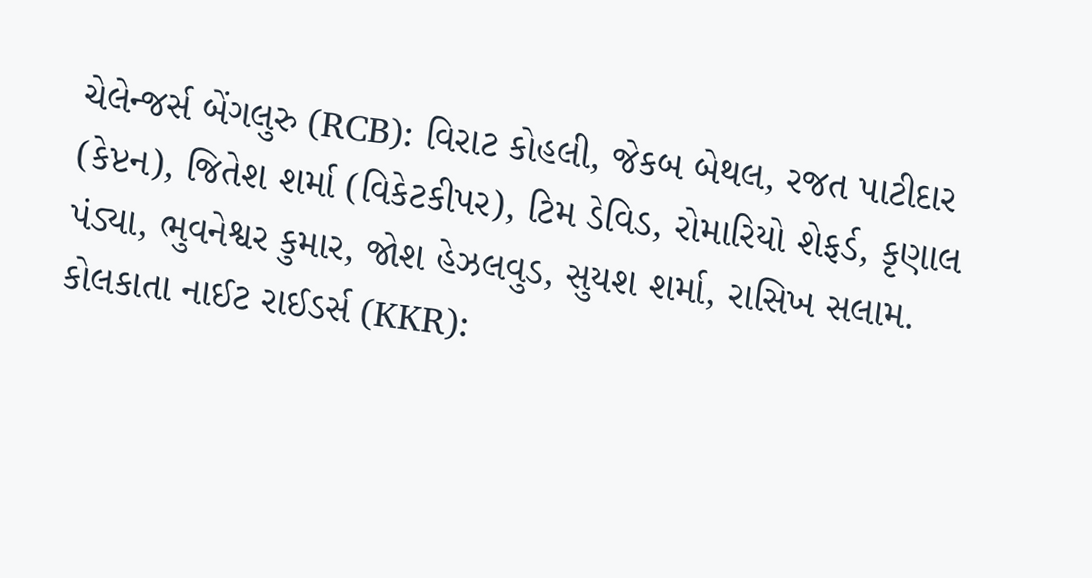ચેલેન્જર્સ બેંગલુરુ (RCB): વિરાટ કોહલી, જેકબ બેથલ, રજત પાટીદાર (કેપ્ટન), જિતેશ શર્મા (વિકેટકીપર), ટિમ ડેવિડ, રોમારિયો શેફર્ડ, કૃણાલ પંડ્યા, ભુવનેશ્વર કુમાર, જોશ હેઝલવુડ, સુયશ શર્મા, રાસિખ સલામ. કોલકાતા નાઈટ રાઈડર્સ (KKR):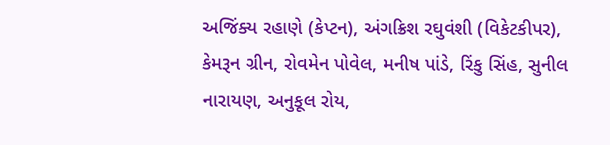અજિંક્ય રહાણે (કેપ્ટન), અંગક્રિશ રઘુવંશી (વિકેટકીપર), કેમરૂન ગ્રીન, રોવમેન પોવેલ, મનીષ પાંડે, રિંકુ સિંહ, સુનીલ નારાયણ, અનુકૂલ રોય,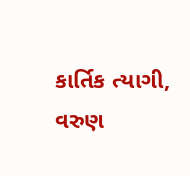કાર્તિક ત્યાગી, વરુણ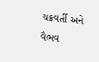ચક્રવર્તી અને વૈભવ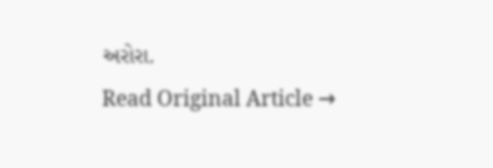અરોરા.
Read Original Article →